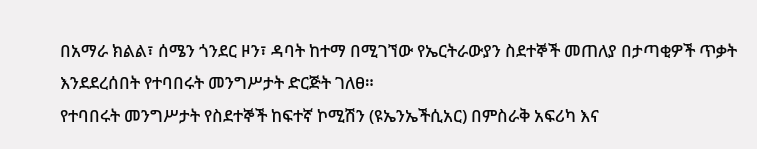በአማራ ክልል፣ ሰሜን ጎንደር ዞን፣ ዳባት ከተማ በሚገኘው የኤርትራውያን ስደተኞች መጠለያ በታጣቂዎች ጥቃት እንደደረሰበት የተባበሩት መንግሥታት ድርጅት ገለፀ።
የተባበሩት መንግሥታት የስደተኞች ከፍተኛ ኮሚሽን (ዩኤንኤችሲአር) በምስራቅ አፍሪካ እና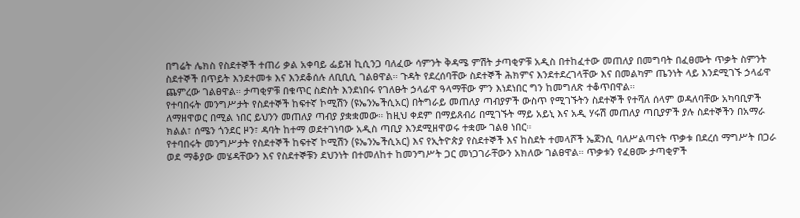በግሬት ሌክስ የስደተኞች ተጠሪ ቃል አቀባይ ፌይዝ ኪሲንጋ ባለፈው ሳምንት ቅዳሜ ምሽት ታጣቂዎቹ አዲስ በተከፈተው መጠለያ በመግባት በፈፀሙት ጥቃት ስምንት ስደተኞች በጥይት እንደተመቱ እና እንደቆሰሉ ለቢቢሲ ገልፀዋል። ጉዳት የደረሰባቸው ስደተኞች ሕክምና እንደተደረገላቸው እና በመልካም ጤንነት ላይ እንደሚገኙ ኃላፊዋ ጨምረው ገልፀዋል። ታጣቂዎቹ በቁጥር ስድስት እንደነበሩ የገለፁት ኃላፊዋ ዓላማቸው ምን እነደነበር ግን ከመግለጽ ተቆጥበዋል።
የተባበሩት መንግሥታት የስደተኞች ከፍተኛ ኮሚሽን (ዩኤንኤችሲአር) በትግራይ መጠለያ ጣብያዎች ውስጥ የሚገኙትን ስደተኞች የተሻለ ሰላም ወዳለባቸው አካባቢዎች ለማዘዋወር በሚል ነበር ይህንን መጠለያ ጣብያ ያቋቋመው። ከዚህ ቀደም በማይጸብሪ በሚገኙት ማይ አይኒ እና አዲ ሃሩሽ መጠለያ ጣቢያዎች ያሉ ስደተኞችን በአማራ ክልል፣ ሰሜን ጎንደር ዞን፣ ዳባት ከተማ ወደተገነባው አዲስ ጣቢያ እንደሚዘዋወሩ ተቋሙ ገልፀ ነበር።
የተባበሩት መንግሥታት የስደተኞች ከፍተኛ ኮሚሽን (ዩኤንኤችሲአር) እና የኢትዮጵያ የስደተኞች እና ከስደት ተመላሾች ኤጀንሲ ባለሥልጣናት ጥቃቱ በደረሰ ማግሥት በጋራ ወደ ማቆያው መሄዳቸውን እና የስደተኞቹን ደህንነት በተመለከተ ከመንግሥት ጋር መነጋገራቸውን አክለው ገልፀዋል። ጥቃቱን የፈፀሙ ታጣቂዎች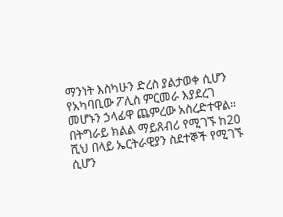ማንነት እስካሁን ድረስ ያልታወቀ ሲሆን የአካባቢው ፖሊስ ምርመራ እያደረገ መሆኑን ኃላፊዋ ጨምረው አስረድተዋል።
በትግራይ ክልል ማይጸብሪ የሚገኙ ከ20 ሺህ በላይ ኤርትራዊያን ስደተኞች የሚገኙ ሲሆን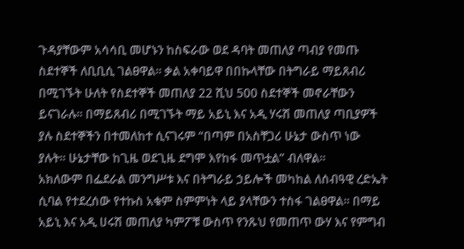ጉዳያቸውም አሳሳቢ መሆኑን ከስፍራው ወደ ዳባት መጠለያ ጣብያ የመጡ ስደተኞች ለቢቢሲ ገልፀዋል። ቃል አቀባይዋ በበኩላቸው በትግራይ ማይጸብሪ በሚገኙት ሁለት የስደተኞች መጠለያ 22 ሺህ 500 ስደተኞች መኖራቸውን ይናገራሉ። በማይጸብሪ በሚገኙት ማይ አይኒ እና አዲ ሃሩሽ መጠለያ ጣቢያዎች ያሉ ስደተኞችን በተመለከተ ሲናገሩም “በጣም በአስቸጋሪ ሁኔታ ውስጥ ነው ያሉት። ሁኔታቸው ከጊዜ ወደጊዜ ደግሞ እየከፋ መጥቷል” ብለዋል።
አክለውም በፌደራል መንግሥቱ እና በትግራይ ኃይሎች መካከል ለሰብዓዊ ረድኤት ሲባል የተደረሰው የተኩስ አቁም ስምምነት ላይ ያላቸውን ተስፋ ገልፀዋል። በማይ አይኒ እና አዲ ሀሩሽ መጠለያ ካምፖቹ ውስጥ የንጹህ የመጠጥ ውሃ እና የምግብ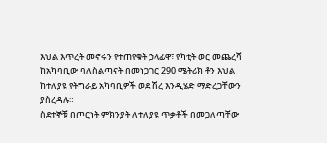እህል እጥረት መኖሩን የተጠየቁት ኃላፊዋ፣ የካቲት ወር መጨረሻ ከአካባቢው ባለስልጣናት በመነጋገር 290 ሜትሪክ ቶን እህል ከተለያዩ የትግራይ አካባቢዎች ወደ ሽረ እንዲሄድ ማድረጋቸውን ያስረዳሉ።
ስደተኞቹ በጦርነት ምክንያት ለተለያዩ ጥቃቶች በመጋለጣቸው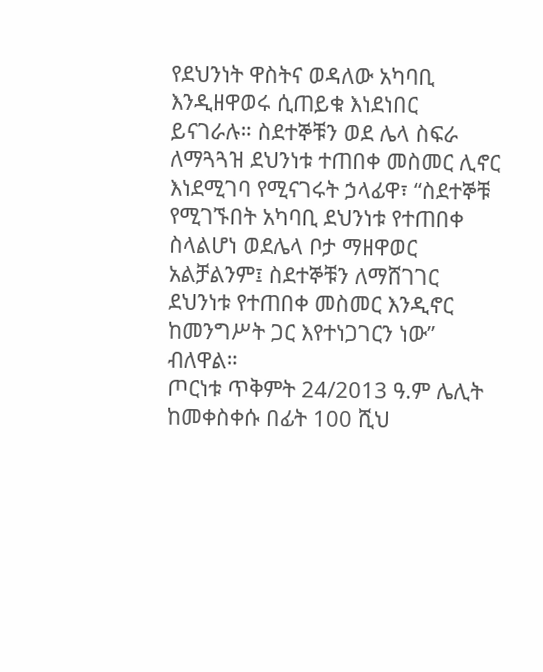የደህንነት ዋስትና ወዳለው አካባቢ እንዲዘዋወሩ ሲጠይቁ እነደነበር ይናገራሉ። ስደተኞቹን ወደ ሌላ ስፍራ ለማጓጓዝ ደህንነቱ ተጠበቀ መስመር ሊኖር እነደሚገባ የሚናገሩት ኃላፊዋ፣ “ስደተኞቹ የሚገኙበት አካባቢ ደህንነቱ የተጠበቀ ስላልሆነ ወደሌላ ቦታ ማዘዋወር አልቻልንም፤ ስደተኞቹን ለማሸገገር ደህንነቱ የተጠበቀ መስመር እንዲኖር ከመንግሥት ጋር እየተነጋገርን ነው” ብለዋል።
ጦርነቱ ጥቅምት 24/2013 ዓ.ም ሌሊት ከመቀስቀሱ በፊት 100 ሺህ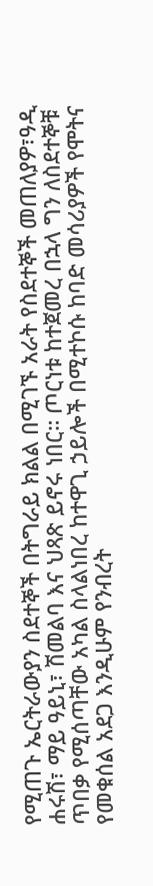የሚጠጉ ኤርትራውያን ስደተኞች በትግራይ ክልል በሚገኙ አራት የስደተኞች መጠለያዎ፣ዓዲ ሐሩሽ፣ ማይ ዓይኒ፣ ሽመልባ እና ህጻጽ ይኖሩ ነበር። ጦርነቱ ከተጀመረ በኋላ ግን ለስደተኞቹ ጥበቃ የሚሰጣቸው አካል ስላልነበረ ከተዋጊ ኃይሎች በሚተኮሱ ከባድ መሳሪያዎች የሞትና የመቁሰል አደጋ እንዲሁም የንብረት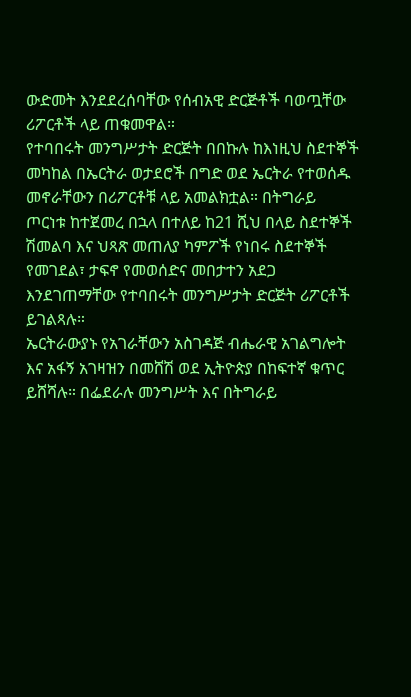ውድመት እንደደረሰባቸው የሰብአዊ ድርጅቶች ባወጧቸው ሪፖርቶች ላይ ጠቁመዋል።
የተባበሩት መንግሥታት ድርጅት በበኩሉ ከእነዚህ ስደተኞች መካከል በኤርትራ ወታደሮች በግድ ወደ ኤርትራ የተወሰዱ መኖራቸውን በሪፖርቶቹ ላይ አመልክቷል። በትግራይ ጦርነቱ ከተጀመረ በኋላ በተለይ ከ21 ሺህ በላይ ስደተኞች ሽመልባ እና ህጻጽ መጠለያ ካምፖች የነበሩ ስደተኞች የመገደል፣ ታፍኖ የመወሰድና መበታተን አደጋ እንደገጠማቸው የተባበሩት መንግሥታት ድርጅት ሪፖርቶች ይገልጻሉ።
ኤርትራውያኑ የአገራቸውን አስገዳጅ ብሔራዊ አገልግሎት እና አፋኝ አገዛዝን በመሸሽ ወደ ኢትዮጵያ በከፍተኛ ቁጥር ይሸሻሉ። በፌደራሉ መንግሥት እና በትግራይ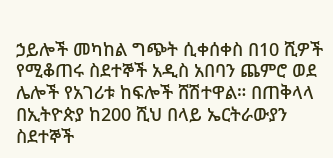ኃይሎች መካከል ግጭት ሲቀሰቀስ በ10 ሺዎች የሚቆጠሩ ስደተኞች አዲስ አበባን ጨምሮ ወደ ሌሎች የአገሪቱ ከፍሎች ሸሽተዋል። በጠቅላላ በኢትዮጵያ ከ200 ሺህ በላይ ኤርትራውያን ስደተኞች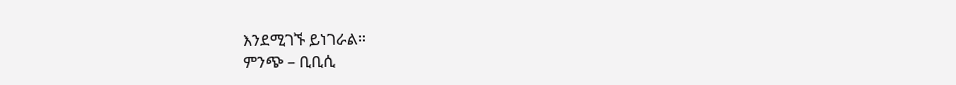እንደሚገኙ ይነገራል።
ምንጭ – ቢቢሲ